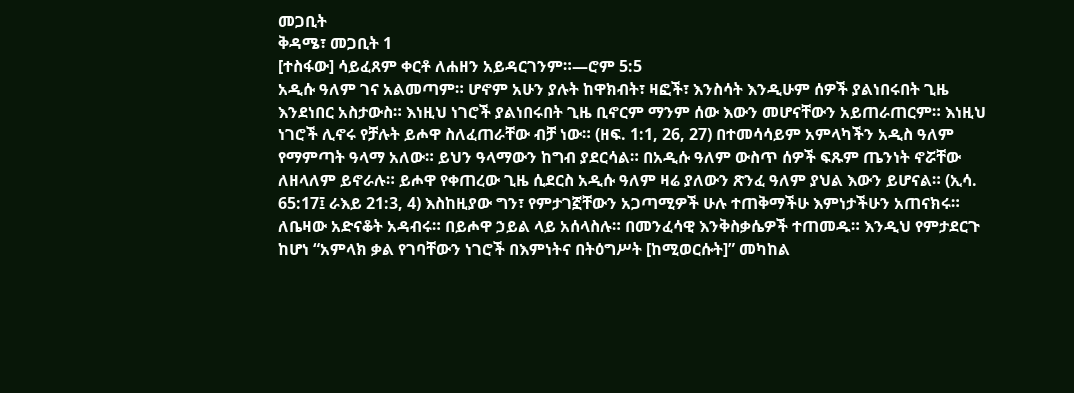መጋቢት
ቅዳሜ፣ መጋቢት 1
[ተስፋው] ሳይፈጸም ቀርቶ ለሐዘን አይዳርገንም።—ሮም 5:5
አዲሱ ዓለም ገና አልመጣም። ሆኖም አሁን ያሉት ከዋክብት፣ ዛፎች፣ እንስሳት እንዲሁም ሰዎች ያልነበሩበት ጊዜ እንደነበር አስታውስ። እነዚህ ነገሮች ያልነበሩበት ጊዜ ቢኖርም ማንም ሰው እውን መሆናቸውን አይጠራጠርም። እነዚህ ነገሮች ሊኖሩ የቻሉት ይሖዋ ስለፈጠራቸው ብቻ ነው። (ዘፍ. 1:1, 26, 27) በተመሳሳይም አምላካችን አዲስ ዓለም የማምጣት ዓላማ አለው። ይህን ዓላማውን ከግብ ያደርሳል። በአዲሱ ዓለም ውስጥ ሰዎች ፍጹም ጤንነት ኖሯቸው ለዘላለም ይኖራሉ። ይሖዋ የቀጠረው ጊዜ ሲደርስ አዲሱ ዓለም ዛሬ ያለውን ጽንፈ ዓለም ያህል እውን ይሆናል። (ኢሳ. 65:17፤ ራእይ 21:3, 4) እስከዚያው ግን፣ የምታገኟቸውን አጋጣሚዎች ሁሉ ተጠቅማችሁ እምነታችሁን አጠናክሩ። ለቤዛው አድናቆት አዳብሩ። በይሖዋ ኃይል ላይ አሰላስሉ። በመንፈሳዊ እንቅስቃሴዎች ተጠመዱ። እንዲህ የምታደርጉ ከሆነ “አምላክ ቃል የገባቸውን ነገሮች በእምነትና በትዕግሥት [ከሚወርሱት]” መካከል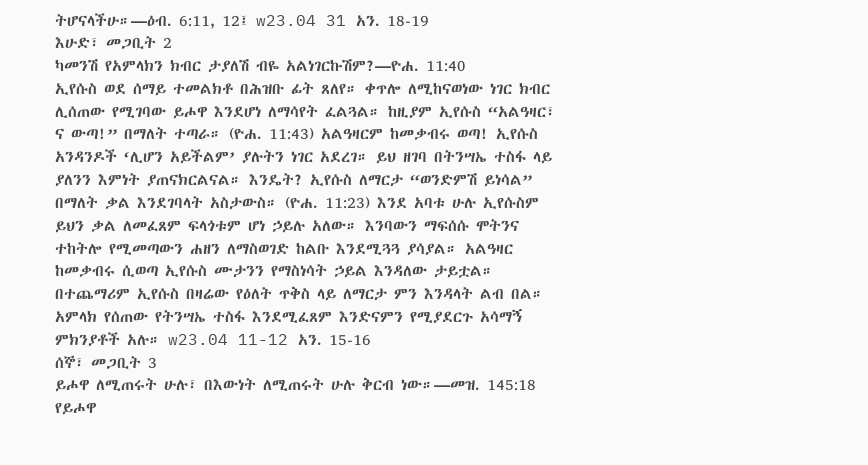ትሆናላችሁ።—ዕብ. 6:11, 12፤ w23.04 31 አን. 18-19
እሁድ፣ መጋቢት 2
ካመንሽ የአምላክን ክብር ታያለሽ ብዬ አልነገርኩሽም?—ዮሐ. 11:40
ኢየሱስ ወደ ሰማይ ተመልክቶ በሕዝቡ ፊት ጸለየ። ቀጥሎ ለሚከናወነው ነገር ክብር ሊሰጠው የሚገባው ይሖዋ እንደሆነ ለማሳየት ፈልጓል። ከዚያም ኢየሱስ “አልዓዛር፣ ና ውጣ!” በማለት ተጣራ። (ዮሐ. 11:43) አልዓዛርም ከመቃብሩ ወጣ! ኢየሱስ አንዳንዶች ‘ሊሆን አይችልም’ ያሉትን ነገር አደረገ። ይህ ዘገባ በትንሣኤ ተስፋ ላይ ያለንን እምነት ያጠናክርልናል። እንዴት? ኢየሱስ ለማርታ “ወንድምሽ ይነሳል” በማለት ቃል እንደገባላት አስታውስ። (ዮሐ. 11:23) እንደ አባቱ ሁሉ ኢየሱስም ይህን ቃል ለመፈጸም ፍላጎቱም ሆነ ኃይሉ አለው። እንባውን ማፍሰሱ ሞትንና ተከትሎ የሚመጣውን ሐዘን ለማስወገድ ከልቡ እንደሚጓጓ ያሳያል። አልዓዛር ከመቃብሩ ሲወጣ ኢየሱስ ሙታንን የማስነሳት ኃይል እንዳለው ታይቷል። በተጨማሪም ኢየሱስ በዛሬው የዕለት ጥቅስ ላይ ለማርታ ምን እንዳላት ልብ በል። አምላክ የሰጠው የትንሣኤ ተስፋ እንደሚፈጸም እንድናምን የሚያደርጉ አሳማኝ ምክንያቶች አሉ። w23.04 11-12 አን. 15-16
ሰኞ፣ መጋቢት 3
ይሖዋ ለሚጠሩት ሁሉ፣ በእውነት ለሚጠሩት ሁሉ ቅርብ ነው።—መዝ. 145:18
የይሖዋ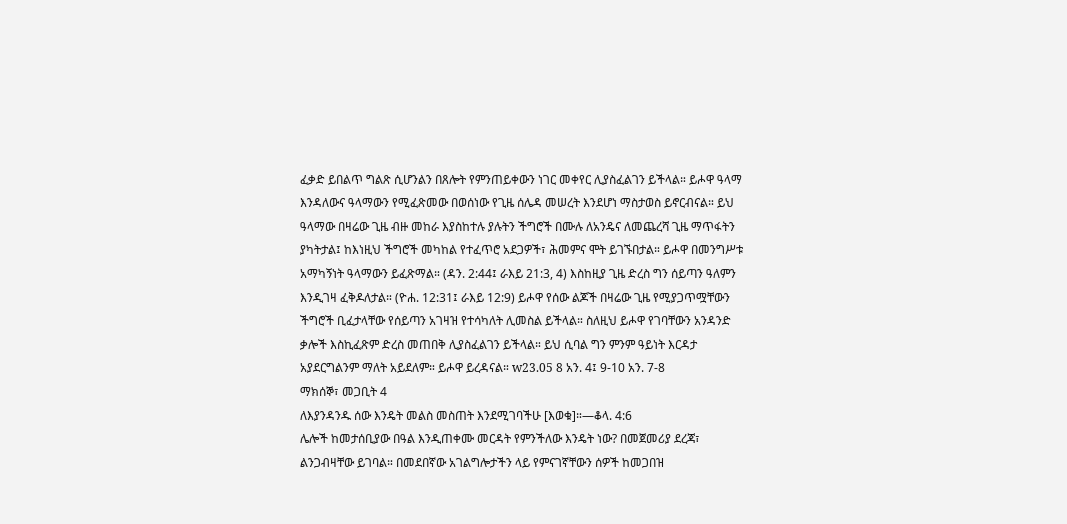ፈቃድ ይበልጥ ግልጽ ሲሆንልን በጸሎት የምንጠይቀውን ነገር መቀየር ሊያስፈልገን ይችላል። ይሖዋ ዓላማ እንዳለውና ዓላማውን የሚፈጽመው በወሰነው የጊዜ ሰሌዳ መሠረት እንደሆነ ማስታወስ ይኖርብናል። ይህ ዓላማው በዛሬው ጊዜ ብዙ መከራ እያስከተሉ ያሉትን ችግሮች በሙሉ ለአንዴና ለመጨረሻ ጊዜ ማጥፋትን ያካትታል፤ ከእነዚህ ችግሮች መካከል የተፈጥሮ አደጋዎች፣ ሕመምና ሞት ይገኙበታል። ይሖዋ በመንግሥቱ አማካኝነት ዓላማውን ይፈጽማል። (ዳን. 2:44፤ ራእይ 21:3, 4) እስከዚያ ጊዜ ድረስ ግን ሰይጣን ዓለምን እንዲገዛ ፈቅዶለታል። (ዮሐ. 12:31፤ ራእይ 12:9) ይሖዋ የሰው ልጆች በዛሬው ጊዜ የሚያጋጥሟቸውን ችግሮች ቢፈታላቸው የሰይጣን አገዛዝ የተሳካለት ሊመስል ይችላል። ስለዚህ ይሖዋ የገባቸውን አንዳንድ ቃሎች እስኪፈጽም ድረስ መጠበቅ ሊያስፈልገን ይችላል። ይህ ሲባል ግን ምንም ዓይነት እርዳታ አያደርግልንም ማለት አይደለም። ይሖዋ ይረዳናል። w23.05 8 አን. 4፤ 9-10 አን. 7-8
ማክሰኞ፣ መጋቢት 4
ለእያንዳንዱ ሰው እንዴት መልስ መስጠት እንደሚገባችሁ [እወቁ]።—ቆላ. 4:6
ሌሎች ከመታሰቢያው በዓል እንዲጠቀሙ መርዳት የምንችለው እንዴት ነው? በመጀመሪያ ደረጃ፣ ልንጋብዛቸው ይገባል። በመደበኛው አገልግሎታችን ላይ የምናገኛቸውን ሰዎች ከመጋበዝ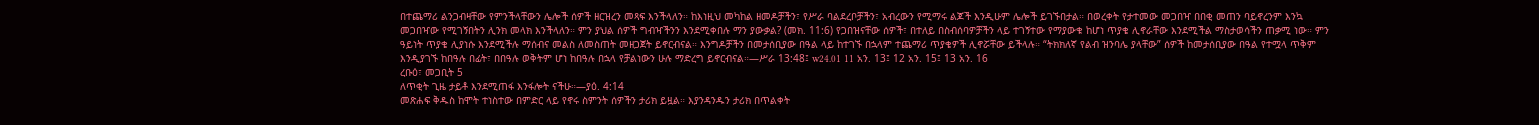በተጨማሪ ልንጋብዛቸው የምንችላቸውን ሌሎች ሰዎች ዘርዝረን መጻፍ እንችላለን። ከእነዚህ መካከል ዘመዶቻችን፣ የሥራ ባልደረቦቻችን፣ አብረውን የሚማሩ ልጆች እንዲሁም ሌሎች ይገኙበታል። በወረቀት የታተመው መጋበዣ በበቂ መጠን ባይኖረንም እንኳ መጋበዣው የሚገኝበትን ሊንክ መላክ እንችላለን። ምን ያህል ሰዎች ግብዣችንን እንደሚቀበሉ ማን ያውቃል? (መክ. 11:6) የጋበዝናቸው ሰዎች፣ በተለይ በስብሰባዎቻችን ላይ ተገኝተው የማያውቁ ከሆነ ጥያቄ ሊኖራቸው እንደሚችል ማስታወሳችን ጠቃሚ ነው። ምን ዓይነት ጥያቄ ሊያነሱ እንደሚችሉ ማሰብና መልስ ለመስጠት መዘጋጀት ይኖርብናል። እንግዶቻችን በመታሰቢያው በዓል ላይ ከተገኙ በኋላም ተጨማሪ ጥያቄዎች ሊኖሯቸው ይችላሉ። “ትክክለኛ የልብ ዝንባሌ ያላቸው” ሰዎች ከመታሰቢያው በዓል የተሟላ ጥቅም እንዲያገኙ ከበዓሉ በፊት፣ በበዓሉ ወቅትም ሆነ ከበዓሉ በኋላ የቻልነውን ሁሉ ማድረግ ይኖርብናል።—ሥራ 13:48፤ w24.01 11 አን. 13፤ 12 አን. 15፤ 13 አን. 16
ረቡዕ፣ መጋቢት 5
ለጥቂት ጊዜ ታይቶ እንደሚጠፋ እንፋሎት ናችሁ።—ያዕ. 4:14
መጽሐፍ ቅዱስ ከሞት ተነስተው በምድር ላይ የኖሩ ስምንት ሰዎችን ታሪክ ይዟል። እያንዳንዱን ታሪክ በጥልቀት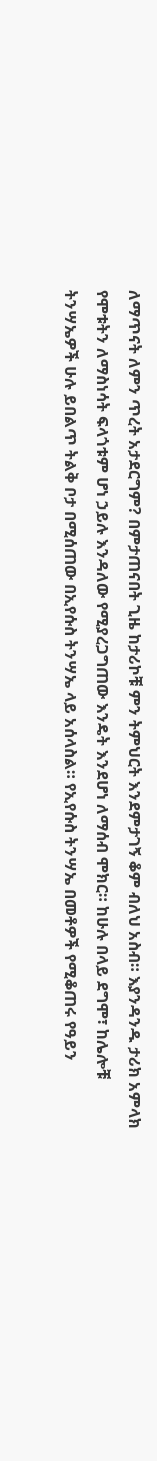ለማጥናት ለምን ጥረት አታደርግም? በምታጠናበት ጊዜ ከታሪኮቹ ምን ትምህርት እንደምታገኝ ቆም ብለህ አስብ። እያንዳንዱ ታሪክ አምላክ የሞቱትን ለማስነሳት ፍላጎቱም ሆነ ኃይሉ እንዳለው የሚያረጋግጠው እንዴት እንደሆነ ለማሰብ ሞክር። ከሁሉ በላይ ደግሞ፣ ከሌሎቹ ትንሣኤዎች ሁሉ ይበልጥ ትልቅ ቦታ በሚሰጠው በኢየሱስ ትንሣኤ ላይ አሰላስል። የኢየሱስ ትንሣኤ በመቶዎች የሚቆጠሩ የዓይን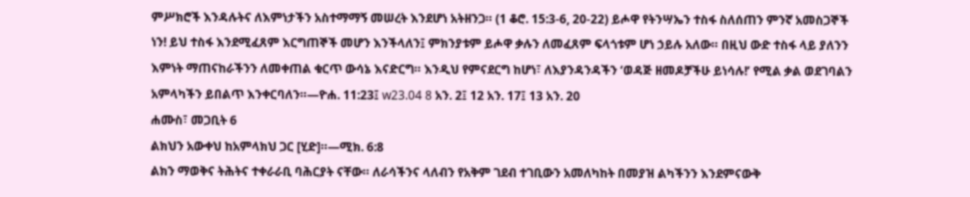ምሥክሮች እንዳሉትና ለእምነታችን አስተማማኝ መሠረት እንደሆነ አትዘንጋ። (1 ቆሮ. 15:3-6, 20-22) ይሖዋ የትንሣኤን ተስፋ ስለሰጠን ምንኛ አመስጋኞች ነን! ይህ ተስፋ እንደሚፈጸም እርግጠኞች መሆን እንችላለን፤ ምክንያቱም ይሖዋ ቃሉን ለመፈጸም ፍላጎቱም ሆነ ኃይሉ አለው። በዚህ ውድ ተስፋ ላይ ያለንን እምነት ማጠናከራችንን ለመቀጠል ቁርጥ ውሳኔ እናድርግ። እንዲህ የምናደርግ ከሆነ፣ ለእያንዳንዳችን ‘ወዳጅ ዘመዶቻችሁ ይነሳሉ!’ የሚል ቃል ወደገባልን አምላካችን ይበልጥ እንቀርባለን።—ዮሐ. 11:23፤ w23.04 8 አን. 2፤ 12 አን. 17፤ 13 አን. 20
ሐሙስ፣ መጋቢት 6
ልክህን አውቀህ ከአምላክህ ጋር [ሂድ]።—ሚክ. 6:8
ልክን ማወቅና ትሕትና ተቀራራቢ ባሕርያት ናቸው። ለራሳችንና ላለብን የአቅም ገደብ ተገቢውን አመለካከት በመያዝ ልካችንን እንደምናውቅ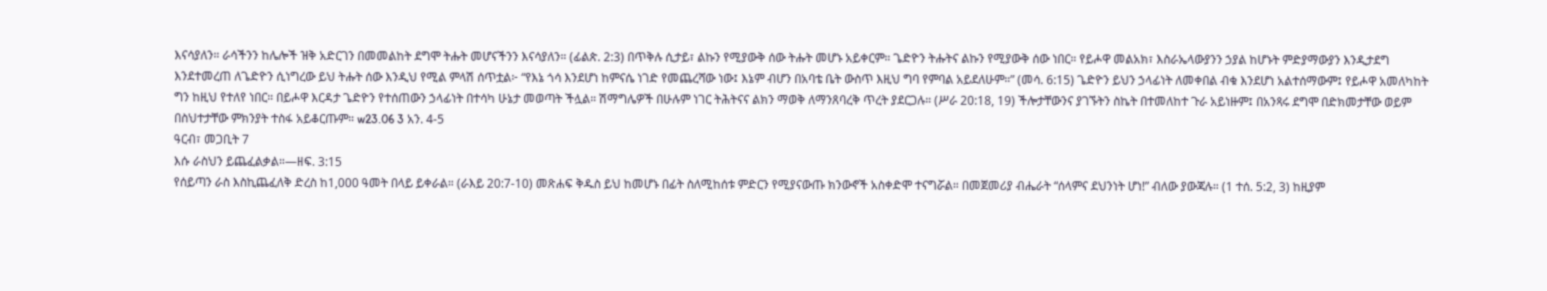እናሳያለን። ራሳችንን ከሌሎች ዝቅ አድርገን በመመልከት ደግሞ ትሑት መሆናችንን እናሳያለን። (ፊልጵ. 2:3) በጥቅሉ ሲታይ፣ ልኩን የሚያውቅ ሰው ትሑት መሆኑ አይቀርም። ጌድዮን ትሑትና ልኩን የሚያውቅ ሰው ነበር። የይሖዋ መልአክ፣ እስራኤላውያንን ኃያል ከሆኑት ምድያማውያን እንዲታደግ እንደተመረጠ ለጌድዮን ሲነግረው ይህ ትሑት ሰው እንዲህ የሚል ምላሽ ሰጥቷል፦ “የእኔ ጎሳ እንደሆነ ከምናሴ ነገድ የመጨረሻው ነው፤ እኔም ብሆን በአባቴ ቤት ውስጥ እዚህ ግባ የምባል አይደለሁም።” (መሳ. 6:15) ጌድዮን ይህን ኃላፊነት ለመቀበል ብቁ እንደሆነ አልተሰማውም፤ የይሖዋ አመለካከት ግን ከዚህ የተለየ ነበር። በይሖዋ እርዳታ ጌድዮን የተሰጠውን ኃላፊነት በተሳካ ሁኔታ መወጣት ችሏል። ሽማግሌዎች በሁሉም ነገር ትሕትናና ልክን ማወቅ ለማንጸባረቅ ጥረት ያደርጋሉ። (ሥራ 20:18, 19) ችሎታቸውንና ያገኙትን ስኬት በተመለከተ ጉራ አይነዙም፤ በአንጻሩ ደግሞ በድክመታቸው ወይም በስህተታቸው ምክንያት ተስፋ አይቆርጡም። w23.06 3 አን. 4-5
ዓርብ፣ መጋቢት 7
እሱ ራስህን ይጨፈልቃል።—ዘፍ. 3:15
የሰይጣን ራስ እስኪጨፈለቅ ድረስ ከ1,000 ዓመት በላይ ይቀራል። (ራእይ 20:7-10) መጽሐፍ ቅዱስ ይህ ከመሆኑ በፊት ስለሚከሰቱ ምድርን የሚያናውጡ ክንውኖች አስቀድሞ ተናግሯል። በመጀመሪያ ብሔራት “ሰላምና ደህንነት ሆነ!” ብለው ያውጃሉ። (1 ተሰ. 5:2, 3) ከዚያም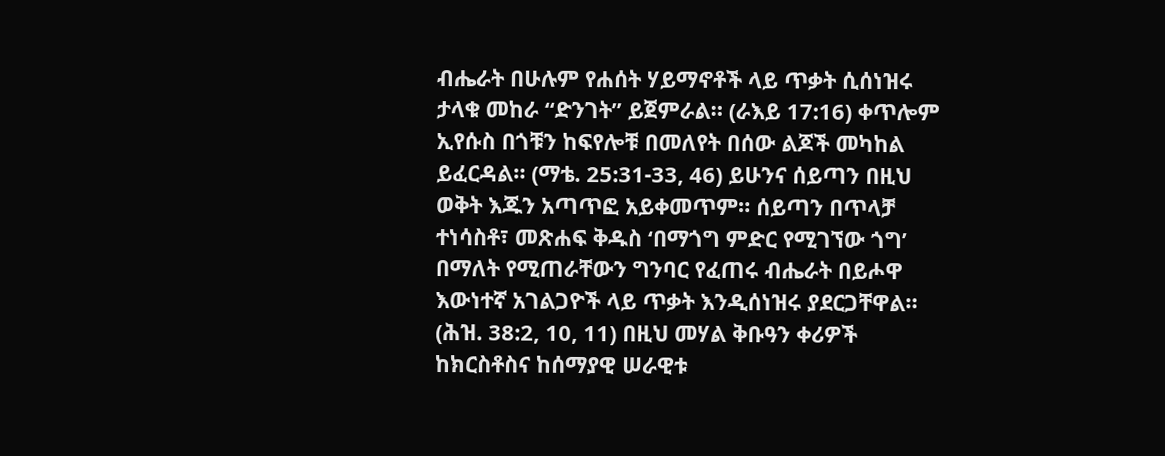ብሔራት በሁሉም የሐሰት ሃይማኖቶች ላይ ጥቃት ሲሰነዝሩ ታላቁ መከራ “ድንገት” ይጀምራል። (ራእይ 17:16) ቀጥሎም ኢየሱስ በጎቹን ከፍየሎቹ በመለየት በሰው ልጆች መካከል ይፈርዳል። (ማቴ. 25:31-33, 46) ይሁንና ሰይጣን በዚህ ወቅት እጁን አጣጥፎ አይቀመጥም። ሰይጣን በጥላቻ ተነሳስቶ፣ መጽሐፍ ቅዱስ ‘በማጎግ ምድር የሚገኘው ጎግ’ በማለት የሚጠራቸውን ግንባር የፈጠሩ ብሔራት በይሖዋ እውነተኛ አገልጋዮች ላይ ጥቃት እንዲሰነዝሩ ያደርጋቸዋል። (ሕዝ. 38:2, 10, 11) በዚህ መሃል ቅቡዓን ቀሪዎች ከክርስቶስና ከሰማያዊ ሠራዊቱ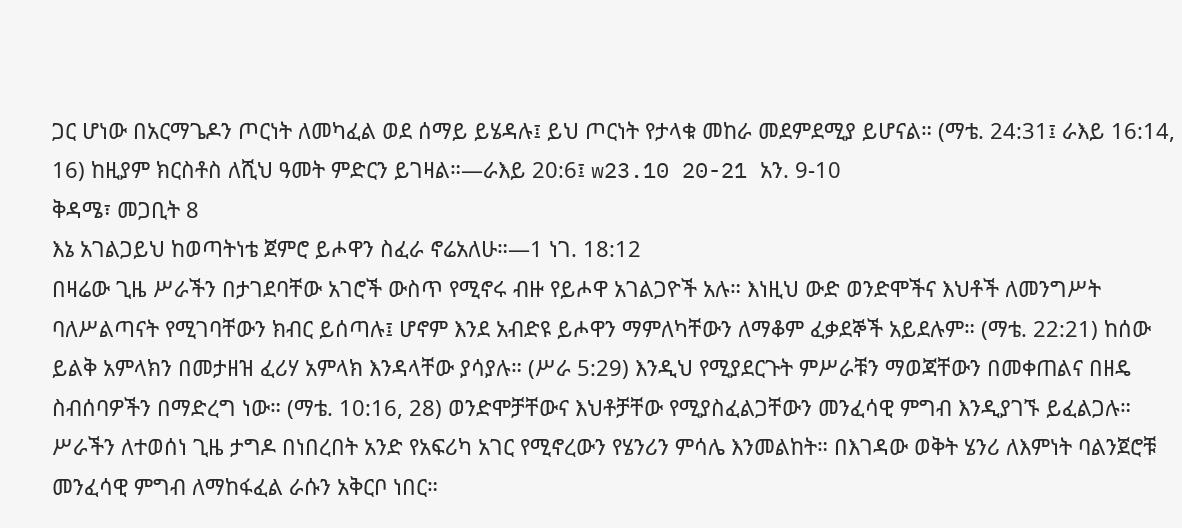ጋር ሆነው በአርማጌዶን ጦርነት ለመካፈል ወደ ሰማይ ይሄዳሉ፤ ይህ ጦርነት የታላቁ መከራ መደምደሚያ ይሆናል። (ማቴ. 24:31፤ ራእይ 16:14, 16) ከዚያም ክርስቶስ ለሺህ ዓመት ምድርን ይገዛል።—ራእይ 20:6፤ w23.10 20-21 አን. 9-10
ቅዳሜ፣ መጋቢት 8
እኔ አገልጋይህ ከወጣትነቴ ጀምሮ ይሖዋን ስፈራ ኖሬአለሁ።—1 ነገ. 18:12
በዛሬው ጊዜ ሥራችን በታገደባቸው አገሮች ውስጥ የሚኖሩ ብዙ የይሖዋ አገልጋዮች አሉ። እነዚህ ውድ ወንድሞችና እህቶች ለመንግሥት ባለሥልጣናት የሚገባቸውን ክብር ይሰጣሉ፤ ሆኖም እንደ አብድዩ ይሖዋን ማምለካቸውን ለማቆም ፈቃደኞች አይደሉም። (ማቴ. 22:21) ከሰው ይልቅ አምላክን በመታዘዝ ፈሪሃ አምላክ እንዳላቸው ያሳያሉ። (ሥራ 5:29) እንዲህ የሚያደርጉት ምሥራቹን ማወጃቸውን በመቀጠልና በዘዴ ስብሰባዎችን በማድረግ ነው። (ማቴ. 10:16, 28) ወንድሞቻቸውና እህቶቻቸው የሚያስፈልጋቸውን መንፈሳዊ ምግብ እንዲያገኙ ይፈልጋሉ። ሥራችን ለተወሰነ ጊዜ ታግዶ በነበረበት አንድ የአፍሪካ አገር የሚኖረውን የሄንሪን ምሳሌ እንመልከት። በእገዳው ወቅት ሄንሪ ለእምነት ባልንጀሮቹ መንፈሳዊ ምግብ ለማከፋፈል ራሱን አቅርቦ ነበር።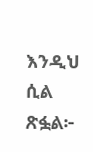እንዲህ ሲል ጽፏል፦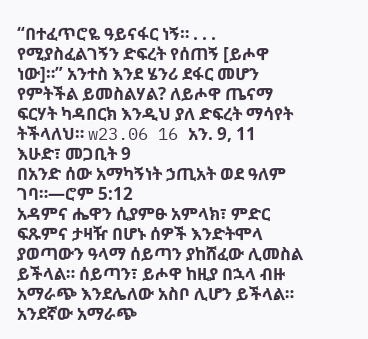“በተፈጥሮዬ ዓይናፋር ነኝ። . . . የሚያስፈልገኝን ድፍረት የሰጠኝ [ይሖዋ ነው]።” አንተስ እንደ ሄንሪ ደፋር መሆን የምትችል ይመስልሃል? ለይሖዋ ጤናማ ፍርሃት ካዳበርክ እንዲህ ያለ ድፍረት ማሳየት ትችላለህ። w23.06 16 አን. 9, 11
እሁድ፣ መጋቢት 9
በአንድ ሰው አማካኝነት ኃጢአት ወደ ዓለም ገባ።—ሮም 5:12
አዳምና ሔዋን ሲያምፁ አምላክ፣ ምድር ፍጹምና ታዛዥ በሆኑ ሰዎች እንድትሞላ ያወጣውን ዓላማ ሰይጣን ያከሸፈው ሊመስል ይችላል። ሰይጣን፣ ይሖዋ ከዚያ በኋላ ብዙ አማራጭ እንደሌለው አስቦ ሊሆን ይችላል። አንደኛው አማራጭ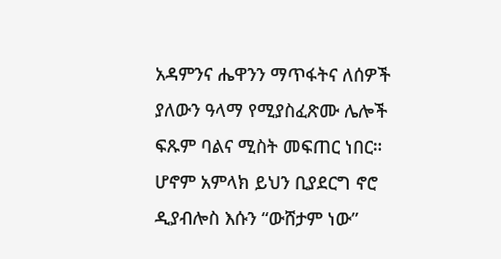አዳምንና ሔዋንን ማጥፋትና ለሰዎች ያለውን ዓላማ የሚያስፈጽሙ ሌሎች ፍጹም ባልና ሚስት መፍጠር ነበር። ሆኖም አምላክ ይህን ቢያደርግ ኖሮ ዲያብሎስ እሱን “ውሸታም ነው”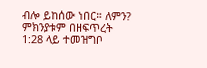ብሎ ይከሰው ነበር። ለምን? ምክንያቱም በዘፍጥረት 1:28 ላይ ተመዝግቦ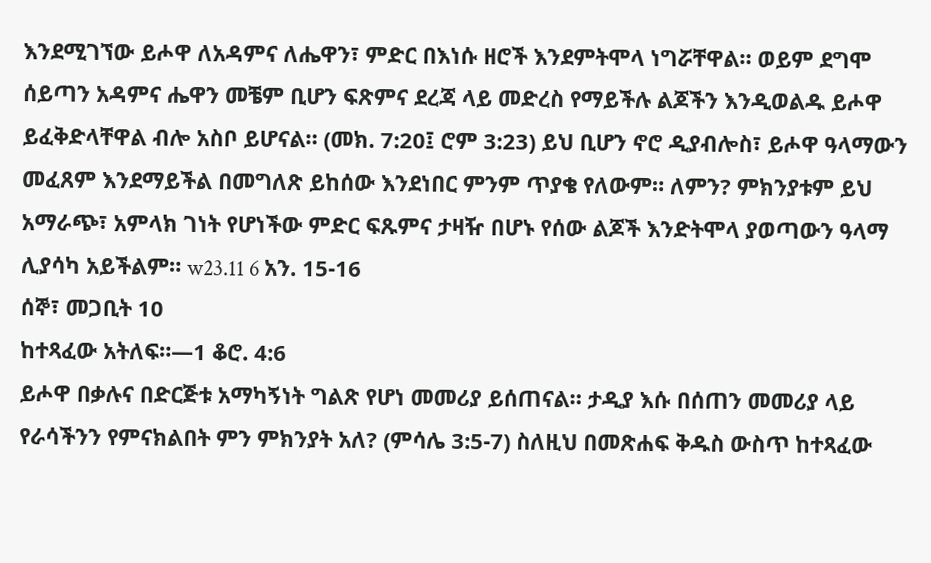እንደሚገኘው ይሖዋ ለአዳምና ለሔዋን፣ ምድር በእነሱ ዘሮች እንደምትሞላ ነግሯቸዋል። ወይም ደግሞ ሰይጣን አዳምና ሔዋን መቼም ቢሆን ፍጽምና ደረጃ ላይ መድረስ የማይችሉ ልጆችን እንዲወልዱ ይሖዋ ይፈቅድላቸዋል ብሎ አስቦ ይሆናል። (መክ. 7:20፤ ሮም 3:23) ይህ ቢሆን ኖሮ ዲያብሎስ፣ ይሖዋ ዓላማውን መፈጸም እንደማይችል በመግለጽ ይከሰው እንደነበር ምንም ጥያቄ የለውም። ለምን? ምክንያቱም ይህ አማራጭ፣ አምላክ ገነት የሆነችው ምድር ፍጹምና ታዛዥ በሆኑ የሰው ልጆች እንድትሞላ ያወጣውን ዓላማ ሊያሳካ አይችልም። w23.11 6 አን. 15-16
ሰኞ፣ መጋቢት 10
ከተጻፈው አትለፍ።—1 ቆሮ. 4:6
ይሖዋ በቃሉና በድርጅቱ አማካኝነት ግልጽ የሆነ መመሪያ ይሰጠናል። ታዲያ እሱ በሰጠን መመሪያ ላይ የራሳችንን የምናክልበት ምን ምክንያት አለ? (ምሳሌ 3:5-7) ስለዚህ በመጽሐፍ ቅዱስ ውስጥ ከተጻፈው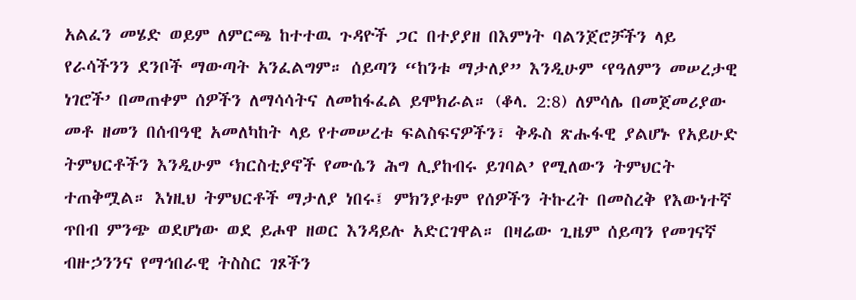አልፈን መሄድ ወይም ለምርጫ ከተተዉ ጉዳዮች ጋር በተያያዘ በእምነት ባልንጀሮቻችን ላይ የራሳችንን ደንቦች ማውጣት አንፈልግም። ሰይጣን “ከንቱ ማታለያ” እንዲሁም ‘የዓለምን መሠረታዊ ነገሮች’ በመጠቀም ሰዎችን ለማሳሳትና ለመከፋፈል ይሞክራል። (ቆላ. 2:8) ለምሳሌ በመጀመሪያው መቶ ዘመን በሰብዓዊ አመለካከት ላይ የተመሠረቱ ፍልስፍናዎችን፣ ቅዱስ ጽሑፋዊ ያልሆኑ የአይሁድ ትምህርቶችን እንዲሁም ‘ክርስቲያኖች የሙሴን ሕግ ሊያከብሩ ይገባል’ የሚለውን ትምህርት ተጠቅሟል። እነዚህ ትምህርቶች ማታለያ ነበሩ፤ ምክንያቱም የሰዎችን ትኩረት በመስረቅ የእውነተኛ ጥበብ ምንጭ ወደሆነው ወደ ይሖዋ ዘወር እንዳይሉ አድርገዋል። በዛሬው ጊዜም ሰይጣን የመገናኛ ብዙኃንንና የማኅበራዊ ትስስር ገጾችን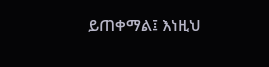ይጠቀማል፤ እነዚህ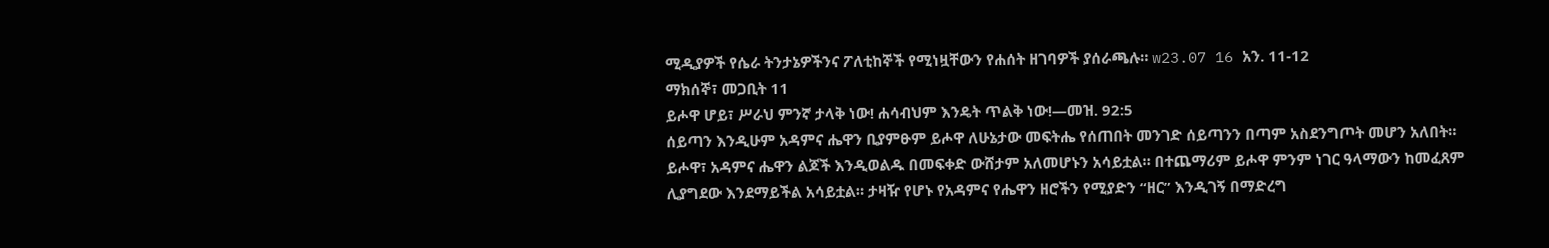ሚዲያዎች የሴራ ትንታኔዎችንና ፖለቲከኞች የሚነዟቸውን የሐሰት ዘገባዎች ያሰራጫሉ። w23.07 16 አን. 11-12
ማክሰኞ፣ መጋቢት 11
ይሖዋ ሆይ፣ ሥራህ ምንኛ ታላቅ ነው! ሐሳብህም እንዴት ጥልቅ ነው!—መዝ. 92:5
ሰይጣን እንዲሁም አዳምና ሔዋን ቢያምፁም ይሖዋ ለሁኔታው መፍትሔ የሰጠበት መንገድ ሰይጣንን በጣም አስደንግጦት መሆን አለበት። ይሖዋ፣ አዳምና ሔዋን ልጆች እንዲወልዱ በመፍቀድ ውሸታም አለመሆኑን አሳይቷል። በተጨማሪም ይሖዋ ምንም ነገር ዓላማውን ከመፈጸም ሊያግደው እንደማይችል አሳይቷል። ታዛዥ የሆኑ የአዳምና የሔዋን ዘሮችን የሚያድን “ዘር” እንዲገኝ በማድረግ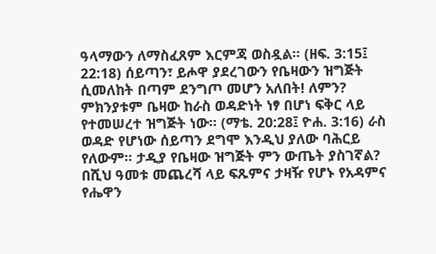ዓላማውን ለማስፈጸም እርምጃ ወስዷል። (ዘፍ. 3:15፤ 22:18) ሰይጣን፣ ይሖዋ ያደረገውን የቤዛውን ዝግጅት ሲመለከት በጣም ደንግጦ መሆን አለበት! ለምን? ምክንያቱም ቤዛው ከራስ ወዳድነት ነፃ በሆነ ፍቅር ላይ የተመሠረተ ዝግጅት ነው። (ማቴ. 20:28፤ ዮሐ. 3:16) ራስ ወዳድ የሆነው ሰይጣን ደግሞ እንዲህ ያለው ባሕርይ የለውም። ታዲያ የቤዛው ዝግጅት ምን ውጤት ያስገኛል? በሺህ ዓመቱ መጨረሻ ላይ ፍጹምና ታዛዥ የሆኑ የአዳምና የሔዋን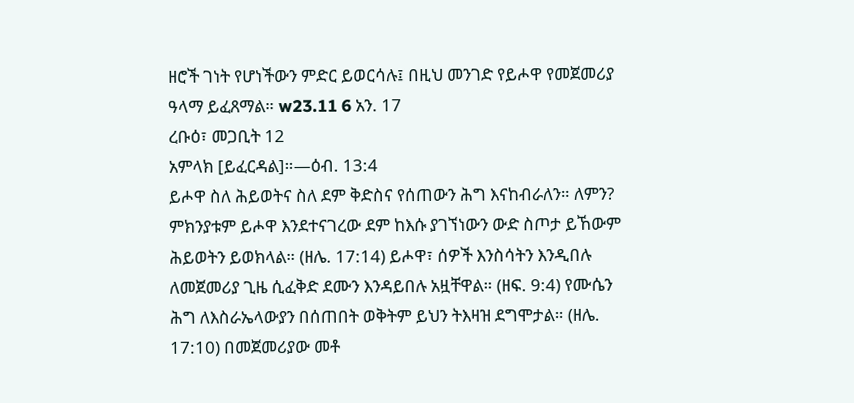ዘሮች ገነት የሆነችውን ምድር ይወርሳሉ፤ በዚህ መንገድ የይሖዋ የመጀመሪያ ዓላማ ይፈጸማል። w23.11 6 አን. 17
ረቡዕ፣ መጋቢት 12
አምላክ [ይፈርዳል]።—ዕብ. 13:4
ይሖዋ ስለ ሕይወትና ስለ ደም ቅድስና የሰጠውን ሕግ እናከብራለን። ለምን? ምክንያቱም ይሖዋ እንደተናገረው ደም ከእሱ ያገኘነውን ውድ ስጦታ ይኸውም ሕይወትን ይወክላል። (ዘሌ. 17:14) ይሖዋ፣ ሰዎች እንስሳትን እንዲበሉ ለመጀመሪያ ጊዜ ሲፈቅድ ደሙን እንዳይበሉ አዟቸዋል። (ዘፍ. 9:4) የሙሴን ሕግ ለእስራኤላውያን በሰጠበት ወቅትም ይህን ትእዛዝ ደግሞታል። (ዘሌ. 17:10) በመጀመሪያው መቶ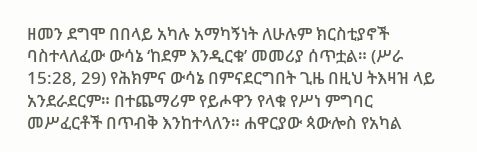ዘመን ደግሞ በበላይ አካሉ አማካኝነት ለሁሉም ክርስቲያኖች ባስተላለፈው ውሳኔ ‘ከደም እንዲርቁ’ መመሪያ ሰጥቷል። (ሥራ 15:28, 29) የሕክምና ውሳኔ በምናደርግበት ጊዜ በዚህ ትእዛዝ ላይ አንደራደርም። በተጨማሪም የይሖዋን የላቁ የሥነ ምግባር መሥፈርቶች በጥብቅ እንከተላለን። ሐዋርያው ጳውሎስ የአካል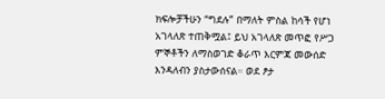ክፍሎቻችሁን “ግደሉ” በማለት ምስል ከሳች የሆነ አገላለጽ ተጠቅሟል፤ ይህ አገላለጽ መጥፎ የሥጋ ምኞቶችን ለማስወገድ ቆራጥ እርምጃ መውሰድ እንዳለብን ያስታውሰናል። ወደ ፆታ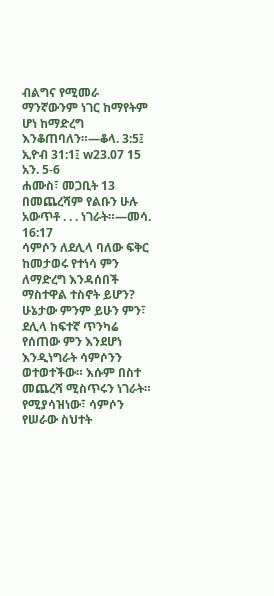ብልግና የሚመራ ማንኛውንም ነገር ከማየትም ሆነ ከማድረግ እንቆጠባለን።—ቆላ. 3:5፤ ኢዮብ 31:1፤ w23.07 15 አን. 5-6
ሐሙስ፣ መጋቢት 13
በመጨረሻም የልቡን ሁሉ አውጥቶ . . . ነገራት።—መሳ. 16:17
ሳምሶን ለደሊላ ባለው ፍቅር ከመታወሩ የተነሳ ምን ለማድረግ እንዳሰበች ማስተዋል ተስኖት ይሆን? ሁኔታው ምንም ይሁን ምን፣ ደሊላ ከፍተኛ ጥንካሬ የሰጠው ምን እንደሆነ እንዲነግራት ሳምሶንን ወተወተችው። እሱም በስተ መጨረሻ ሚስጥሩን ነገራት። የሚያሳዝነው፣ ሳምሶን የሠራው ስህተት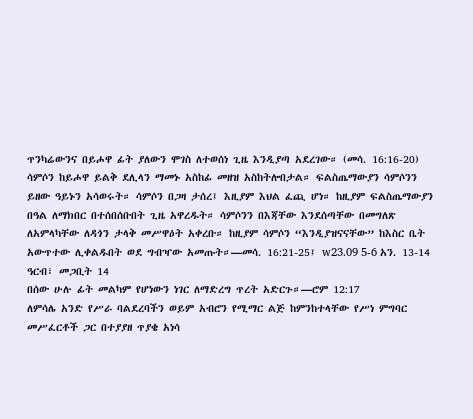ጥንካሬውንና በይሖዋ ፊት ያለውን ሞገስ ለተወሰነ ጊዜ እንዲያጣ አደረገው። (መሳ. 16:16-20) ሳምሶን ከይሖዋ ይልቅ ደሊላን ማመኑ አስከፊ መዘዝ አስከትሎበታል። ፍልስጤማውያን ሳምሶንን ይዘው ዓይኑን አሳወሩት። ሳምሶን በጋዛ ታሰረ፤ እዚያም እህል ፈጪ ሆነ። ከዚያም ፍልስጤማውያን በዓል ለማክበር በተሰበሰቡበት ጊዜ አዋረዱት። ሳምሶንን በእጃቸው እንደሰጣቸው በመግለጽ ለአምላካቸው ለዳጎን ታላቅ መሥዋዕት አቀረቡ። ከዚያም ሳምሶን “እንዲያዝናናቸው” ከእስር ቤት አውጥተው ሊቀልዱበት ወደ ግብዣው አመጡት።—መሳ. 16:21-25፤ w23.09 5-6 አን. 13-14
ዓርብ፣ መጋቢት 14
በሰው ሁሉ ፊት መልካም የሆነውን ነገር ለማድረግ ጥረት አድርጉ።—ሮም 12:17
ለምሳሌ አንድ የሥራ ባልደረባችን ወይም አብሮን የሚማር ልጅ ከምንከተላቸው የሥነ ምግባር መሥፈርቶች ጋር በተያያዘ ጥያቄ አነሳ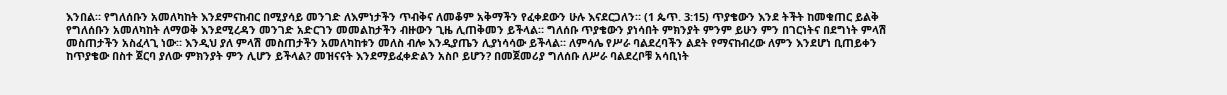እንበል። የግለሰቡን አመለካከት እንደምናከብር በሚያሳይ መንገድ ለእምነታችን ጥብቅና ለመቆም አቅማችን የፈቀደውን ሁሉ እናደርጋለን። (1 ጴጥ. 3:15) ጥያቄውን እንደ ትችት ከመቁጠር ይልቅ የግለሰቡን አመለካከት ለማወቅ እንደሚረዳን መንገድ አድርገን መመልከታችን ብዙውን ጊዜ ሊጠቅመን ይችላል። ግለሰቡ ጥያቄውን ያነሳበት ምክንያት ምንም ይሁን ምን በገርነትና በደግነት ምላሽ መስጠታችን አስፈላጊ ነው። እንዲህ ያለ ምላሽ መስጠታችን አመለካከቱን መለስ ብሎ እንዲያጤን ሊያነሳሳው ይችላል። ለምሳሌ የሥራ ባልደረባችን ልደት የማናከብረው ለምን እንደሆነ ቢጠይቀን ከጥያቄው በስተ ጀርባ ያለው ምክንያት ምን ሊሆን ይችላል? መዝናናት እንደማይፈቀድልን አስቦ ይሆን? በመጀመሪያ ግለሰቡ ለሥራ ባልደረቦቹ አሳቢነት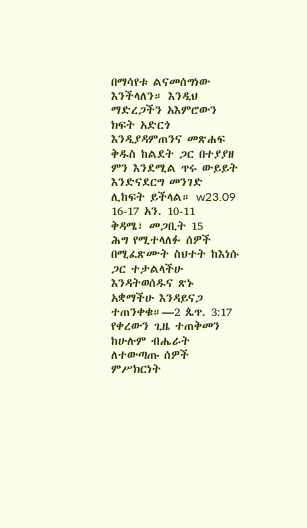በማሳየቱ ልናመሰግነው እንችላለን። እንዲህ ማድረጋችን አእምሮውን ክፍት አድርጎ እንዲያዳምጠንና መጽሐፍ ቅዱስ ከልደት ጋር በተያያዘ ምን እንደሚል ጥሩ ውይይት እንድናደርግ መንገድ ሊከፍት ይችላል። w23.09 16-17 አን. 10-11
ቅዳሜ፣ መጋቢት 15
ሕግ የሚተላለፉ ሰዎች በሚፈጽሙት ስህተት ከእነሱ ጋር ተታልላችሁ እንዳትወሰዱና ጽኑ አቋማችሁ እንዳይናጋ ተጠንቀቁ።—2 ጴጥ. 3:17
የቀረውን ጊዜ ተጠቅመን ከሁሉም ብሔራት ለተውጣጡ ሰዎች ምሥክርነት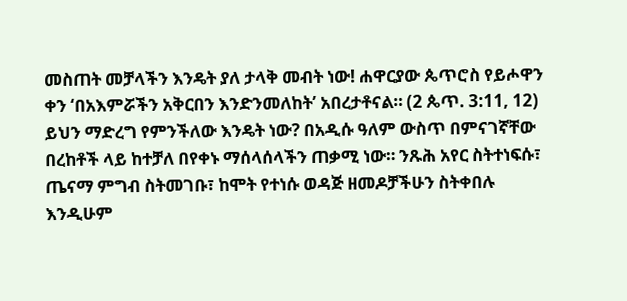መስጠት መቻላችን እንዴት ያለ ታላቅ መብት ነው! ሐዋርያው ጴጥሮስ የይሖዋን ቀን ‘በአእምሯችን አቅርበን እንድንመለከት’ አበረታቶናል። (2 ጴጥ. 3:11, 12) ይህን ማድረግ የምንችለው እንዴት ነው? በአዲሱ ዓለም ውስጥ በምናገኛቸው በረከቶች ላይ ከተቻለ በየቀኑ ማሰላሰላችን ጠቃሚ ነው። ንጹሕ አየር ስትተነፍሱ፣ ጤናማ ምግብ ስትመገቡ፣ ከሞት የተነሱ ወዳጅ ዘመዶቻችሁን ስትቀበሉ እንዲሁም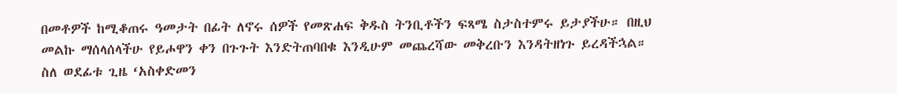በመቶዎች ከሚቆጠሩ ዓመታት በፊት ለኖሩ ሰዎች የመጽሐፍ ቅዱስ ትንቢቶችን ፍጻሜ ስታስተምሩ ይታያችሁ። በዚህ መልኩ ማሰላሰላችሁ የይሖዋን ቀን በጉጉት እንድትጠባበቁ እንዲሁም መጨረሻው መቅረቡን እንዳትዘነጉ ይረዳችኋል። ስለ ወደፊቱ ጊዜ ‘አስቀድመን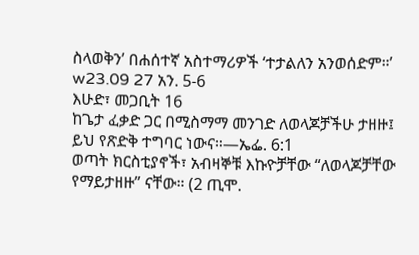ስላወቅን’ በሐሰተኛ አስተማሪዎች ‘ተታልለን አንወሰድም።’ w23.09 27 አን. 5-6
እሁድ፣ መጋቢት 16
ከጌታ ፈቃድ ጋር በሚስማማ መንገድ ለወላጆቻችሁ ታዘዙ፤ ይህ የጽድቅ ተግባር ነውና።—ኤፌ. 6:1
ወጣት ክርስቲያኖች፣ አብዛኞቹ እኩዮቻቸው “ለወላጆቻቸው የማይታዘዙ” ናቸው። (2 ጢሞ.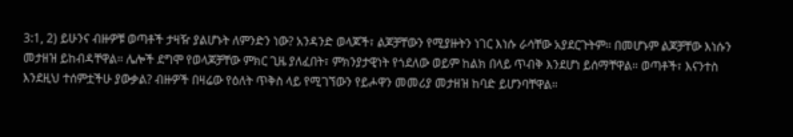3:1, 2) ይሁንና ብዙዎቹ ወጣቶች ታዛዥ ያልሆኑት ለምንድን ነው? አንዳንድ ወላጆች፣ ልጆቻቸውን የሚያዙትን ነገር እነሱ ራሳቸው አያደርጉትም። በመሆኑም ልጆቻቸው እነሱን መታዘዝ ይከብዳቸዋል። ሌሎች ደግሞ የወላጆቻቸው ምክር ጊዜ ያለፈበት፣ ምክንያታዊነት የጎደለው ወይም ከልክ በላይ ጥብቅ እንደሆነ ይሰማቸዋል። ወጣቶች፣ እናንተስ እንደዚህ ተሰምቷችሁ ያውቃል? ብዙዎች በዛሬው የዕለት ጥቅስ ላይ የሚገኘውን የይሖዋን መመሪያ መታዘዝ ከባድ ይሆንባቸዋል።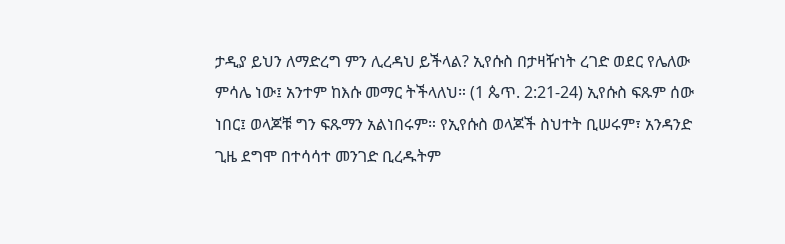ታዲያ ይህን ለማድረግ ምን ሊረዳህ ይችላል? ኢየሱስ በታዛዥነት ረገድ ወደር የሌለው ምሳሌ ነው፤ አንተም ከእሱ መማር ትችላለህ። (1 ጴጥ. 2:21-24) ኢየሱስ ፍጹም ሰው ነበር፤ ወላጆቹ ግን ፍጹማን አልነበሩም። የኢየሱስ ወላጆች ስህተት ቢሠሩም፣ አንዳንድ ጊዜ ደግሞ በተሳሳተ መንገድ ቢረዱትም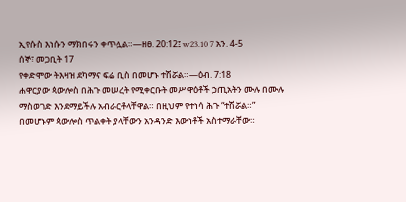ኢየሱስ እነሱን ማክበሩን ቀጥሏል።—ዘፀ. 20:12፤ w23.10 7 አን. 4-5
ሰኞ፣ መጋቢት 17
የቀድሞው ትእዛዝ ደካማና ፍሬ ቢስ በመሆኑ ተሽሯል።—ዕብ. 7:18
ሐዋርያው ጳውሎስ በሕጉ መሠረት የሚቀርቡት መሥዋዕቶች ኃጢአትን ሙሉ በሙሉ ማስወገድ እንደማይችሉ አብራርቶላቸዋል። በዚህም የተነሳ ሕጉ “ተሽሯል።” በመሆኑም ጳውሎስ ጥልቀት ያላቸውን አንዳንድ እውነቶች አስተማራቸው።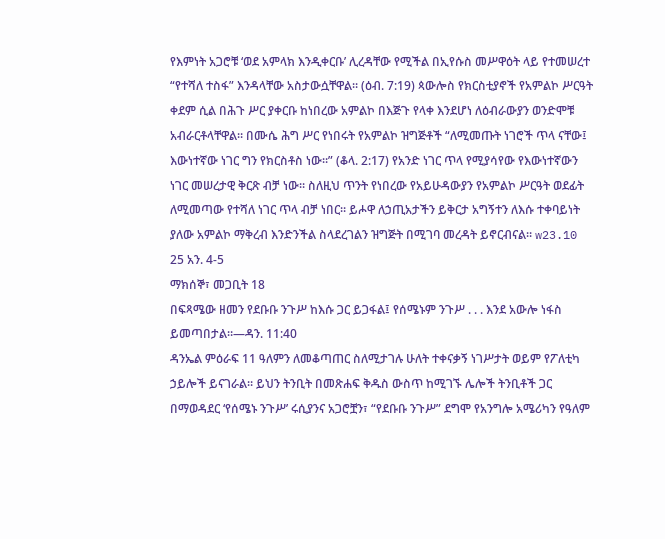የእምነት አጋሮቹ ‘ወደ አምላክ እንዲቀርቡ’ ሊረዳቸው የሚችል በኢየሱስ መሥዋዕት ላይ የተመሠረተ “የተሻለ ተስፋ” እንዳላቸው አስታውሷቸዋል። (ዕብ. 7:19) ጳውሎስ የክርስቲያኖች የአምልኮ ሥርዓት ቀደም ሲል በሕጉ ሥር ያቀርቡ ከነበረው አምልኮ በእጅጉ የላቀ እንደሆነ ለዕብራውያን ወንድሞቹ አብራርቶላቸዋል። በሙሴ ሕግ ሥር የነበሩት የአምልኮ ዝግጅቶች “ለሚመጡት ነገሮች ጥላ ናቸው፤ እውነተኛው ነገር ግን የክርስቶስ ነው።” (ቆላ. 2:17) የአንድ ነገር ጥላ የሚያሳየው የእውነተኛውን ነገር መሠረታዊ ቅርጽ ብቻ ነው። ስለዚህ ጥንት የነበረው የአይሁዳውያን የአምልኮ ሥርዓት ወደፊት ለሚመጣው የተሻለ ነገር ጥላ ብቻ ነበር። ይሖዋ ለኃጢአታችን ይቅርታ አግኝተን ለእሱ ተቀባይነት ያለው አምልኮ ማቅረብ እንድንችል ስላደረገልን ዝግጅት በሚገባ መረዳት ይኖርብናል። w23.10 25 አን. 4-5
ማክሰኞ፣ መጋቢት 18
በፍጻሜው ዘመን የደቡቡ ንጉሥ ከእሱ ጋር ይጋፋል፤ የሰሜኑም ንጉሥ . . . እንደ አውሎ ነፋስ ይመጣበታል።—ዳን. 11:40
ዳንኤል ምዕራፍ 11 ዓለምን ለመቆጣጠር ስለሚታገሉ ሁለት ተቀናቃኝ ነገሥታት ወይም የፖለቲካ ኃይሎች ይናገራል። ይህን ትንቢት በመጽሐፍ ቅዱስ ውስጥ ከሚገኙ ሌሎች ትንቢቶች ጋር በማወዳደር ‘የሰሜኑ ንጉሥ’ ሩሲያንና አጋሮቿን፣ “የደቡቡ ንጉሥ” ደግሞ የአንግሎ አሜሪካን የዓለም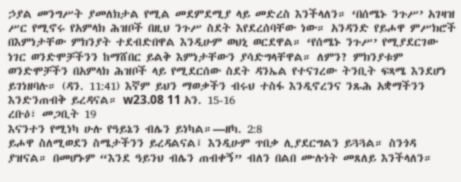ኃያል መንግሥት ያመለክታል የሚል መደምደሚያ ላይ መድረስ እንችላለን። ‘በሰሜኑ ንጉሥ’ አገዛዝ ሥር የሚኖሩ የአምላክ ሕዝቦች በዚህ ንጉሥ ስደት እየደረሰባቸው ነው። አንዳንድ የይሖዋ ምሥክሮች በእምነታቸው ምክንያት ተደብድበዋል እንዲሁም ወህኒ ወርደዋል። ‘የሰሜኑ ንጉሥ’ የሚያደርገው ነገር ወንድሞቻችንን ከማሸበር ይልቅ እምነታቸውን ያሳድግላቸዋል። ለምን? ምክንያቱም ወንድሞቻችን በአምላክ ሕዝቦች ላይ የሚደርሰው ስደት ዳንኤል የተናገረው ትንቢት ፍጻሜ እንደሆነ ይገነዘባሉ። (ዳን. 11:41) እኛም ይህን ማወቃችን ብሩህ ተስፋ እንዲኖረንና ንጹሕ አቋማችንን እንድንጠብቅ ይረዳናል። w23.08 11 አን. 15-16
ረቡዕ፣ መጋቢት 19
እናንተን የሚነካ ሁሉ የዓይኔን ብሌን ይነካል።—ዘካ. 2:8
ይሖዋ ስለሚወደን ስሜታችንን ይረዳልናል፤ እንዲሁም ጥበቃ ሊያደርግልን ይጓጓል። ስንጎዳ ያዝናል። በመሆኑም “እንደ ዓይንህ ብሌን ጠብቀኝ” ብለን በልበ ሙሉነት መጸለይ እንችላለን።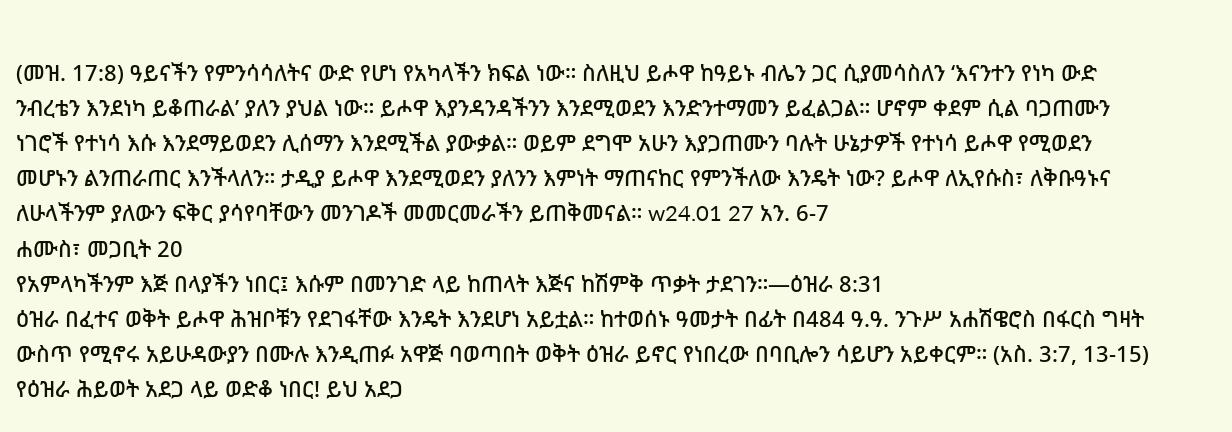(መዝ. 17:8) ዓይናችን የምንሳሳለትና ውድ የሆነ የአካላችን ክፍል ነው። ስለዚህ ይሖዋ ከዓይኑ ብሌን ጋር ሲያመሳስለን ‘እናንተን የነካ ውድ ንብረቴን እንደነካ ይቆጠራል’ ያለን ያህል ነው። ይሖዋ እያንዳንዳችንን እንደሚወደን እንድንተማመን ይፈልጋል። ሆኖም ቀደም ሲል ባጋጠሙን ነገሮች የተነሳ እሱ እንደማይወደን ሊሰማን እንደሚችል ያውቃል። ወይም ደግሞ አሁን እያጋጠሙን ባሉት ሁኔታዎች የተነሳ ይሖዋ የሚወደን መሆኑን ልንጠራጠር እንችላለን። ታዲያ ይሖዋ እንደሚወደን ያለንን እምነት ማጠናከር የምንችለው እንዴት ነው? ይሖዋ ለኢየሱስ፣ ለቅቡዓኑና ለሁላችንም ያለውን ፍቅር ያሳየባቸውን መንገዶች መመርመራችን ይጠቅመናል። w24.01 27 አን. 6-7
ሐሙስ፣ መጋቢት 20
የአምላካችንም እጅ በላያችን ነበር፤ እሱም በመንገድ ላይ ከጠላት እጅና ከሽምቅ ጥቃት ታደገን።—ዕዝራ 8:31
ዕዝራ በፈተና ወቅት ይሖዋ ሕዝቦቹን የደገፋቸው እንዴት እንደሆነ አይቷል። ከተወሰኑ ዓመታት በፊት በ484 ዓ.ዓ. ንጉሥ አሐሽዌሮስ በፋርስ ግዛት ውስጥ የሚኖሩ አይሁዳውያን በሙሉ እንዲጠፉ አዋጅ ባወጣበት ወቅት ዕዝራ ይኖር የነበረው በባቢሎን ሳይሆን አይቀርም። (አስ. 3:7, 13-15) የዕዝራ ሕይወት አደጋ ላይ ወድቆ ነበር! ይህ አደጋ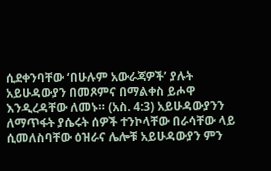ሲደቀንባቸው ‘በሁሉም አውራጃዎች’ ያሉት አይሁዳውያን በመጾምና በማልቀስ ይሖዋ እንዲረዳቸው ለመኑ። (አስ. 4:3) አይሁዳውያንን ለማጥፋት ያሴሩት ሰዎች ተንኮላቸው በራሳቸው ላይ ሲመለስባቸው ዕዝራና ሌሎቹ አይሁዳውያን ምን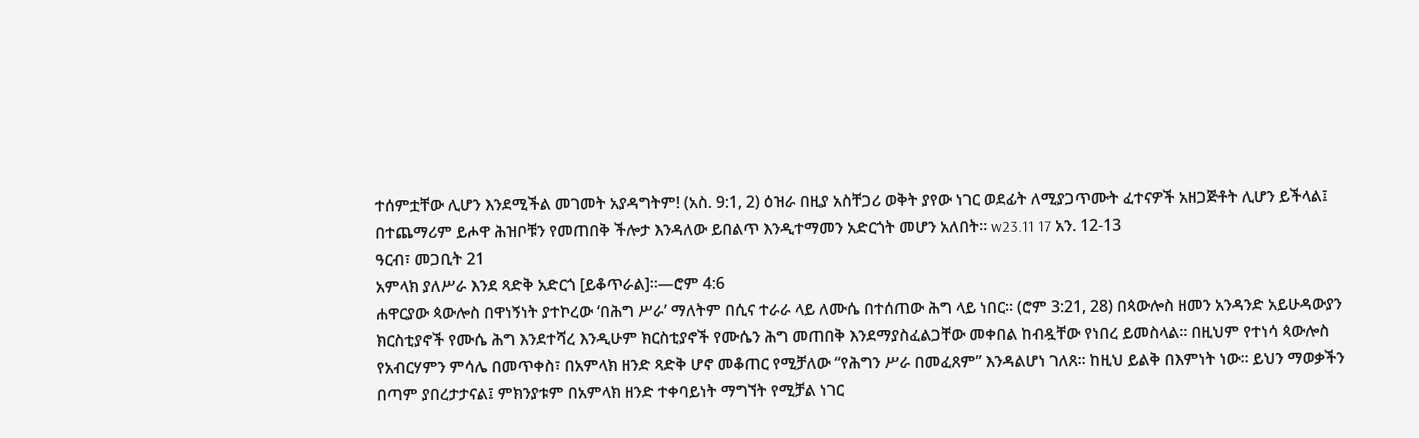ተሰምቷቸው ሊሆን እንደሚችል መገመት አያዳግትም! (አስ. 9:1, 2) ዕዝራ በዚያ አስቸጋሪ ወቅት ያየው ነገር ወደፊት ለሚያጋጥሙት ፈተናዎች አዘጋጅቶት ሊሆን ይችላል፤ በተጨማሪም ይሖዋ ሕዝቦቹን የመጠበቅ ችሎታ እንዳለው ይበልጥ እንዲተማመን አድርጎት መሆን አለበት። w23.11 17 አን. 12-13
ዓርብ፣ መጋቢት 21
አምላክ ያለሥራ እንደ ጻድቅ አድርጎ [ይቆጥራል]።—ሮም 4:6
ሐዋርያው ጳውሎስ በዋነኝነት ያተኮረው ‘በሕግ ሥራ’ ማለትም በሲና ተራራ ላይ ለሙሴ በተሰጠው ሕግ ላይ ነበር። (ሮም 3:21, 28) በጳውሎስ ዘመን አንዳንድ አይሁዳውያን ክርስቲያኖች የሙሴ ሕግ እንደተሻረ እንዲሁም ክርስቲያኖች የሙሴን ሕግ መጠበቅ እንደማያስፈልጋቸው መቀበል ከብዷቸው የነበረ ይመስላል። በዚህም የተነሳ ጳውሎስ የአብርሃምን ምሳሌ በመጥቀስ፣ በአምላክ ዘንድ ጻድቅ ሆኖ መቆጠር የሚቻለው “የሕግን ሥራ በመፈጸም” እንዳልሆነ ገለጸ። ከዚህ ይልቅ በእምነት ነው። ይህን ማወቃችን በጣም ያበረታታናል፤ ምክንያቱም በአምላክ ዘንድ ተቀባይነት ማግኘት የሚቻል ነገር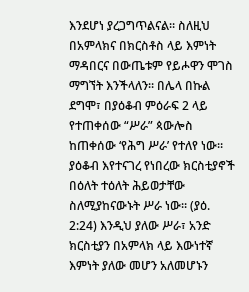እንደሆነ ያረጋግጥልናል። ስለዚህ በአምላክና በክርስቶስ ላይ እምነት ማዳበርና በውጤቱም የይሖዋን ሞገስ ማግኘት እንችላለን። በሌላ በኩል ደግሞ፣ በያዕቆብ ምዕራፍ 2 ላይ የተጠቀሰው “ሥራ” ጳውሎስ ከጠቀሰው ‘የሕግ ሥራ’ የተለየ ነው። ያዕቆብ እየተናገረ የነበረው ክርስቲያኖች በዕለት ተዕለት ሕይወታቸው ስለሚያከናውኑት ሥራ ነው። (ያዕ. 2:24) እንዲህ ያለው ሥራ፣ አንድ ክርስቲያን በአምላክ ላይ እውነተኛ እምነት ያለው መሆን አለመሆኑን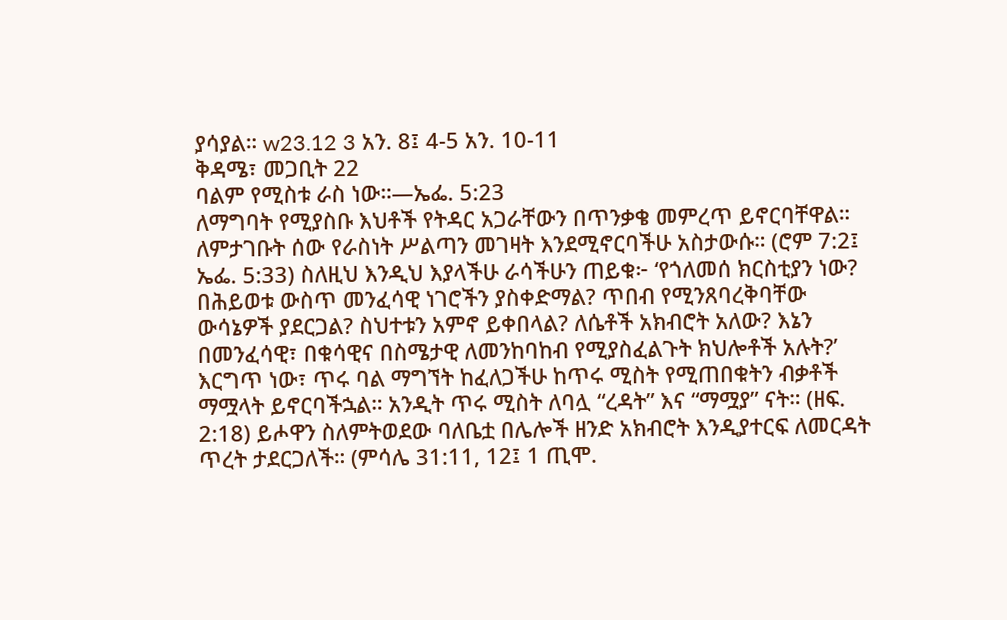ያሳያል። w23.12 3 አን. 8፤ 4-5 አን. 10-11
ቅዳሜ፣ መጋቢት 22
ባልም የሚስቱ ራስ ነው።—ኤፌ. 5:23
ለማግባት የሚያስቡ እህቶች የትዳር አጋራቸውን በጥንቃቄ መምረጥ ይኖርባቸዋል። ለምታገቡት ሰው የራስነት ሥልጣን መገዛት እንደሚኖርባችሁ አስታውሱ። (ሮም 7:2፤ ኤፌ. 5:33) ስለዚህ እንዲህ እያላችሁ ራሳችሁን ጠይቁ፦ ‘የጎለመሰ ክርስቲያን ነው? በሕይወቱ ውስጥ መንፈሳዊ ነገሮችን ያስቀድማል? ጥበብ የሚንጸባረቅባቸው ውሳኔዎች ያደርጋል? ስህተቱን አምኖ ይቀበላል? ለሴቶች አክብሮት አለው? እኔን በመንፈሳዊ፣ በቁሳዊና በስሜታዊ ለመንከባከብ የሚያስፈልጉት ክህሎቶች አሉት?’ እርግጥ ነው፣ ጥሩ ባል ማግኘት ከፈለጋችሁ ከጥሩ ሚስት የሚጠበቁትን ብቃቶች ማሟላት ይኖርባችኋል። አንዲት ጥሩ ሚስት ለባሏ “ረዳት” እና “ማሟያ” ናት። (ዘፍ. 2:18) ይሖዋን ስለምትወደው ባለቤቷ በሌሎች ዘንድ አክብሮት እንዲያተርፍ ለመርዳት ጥረት ታደርጋለች። (ምሳሌ 31:11, 12፤ 1 ጢሞ.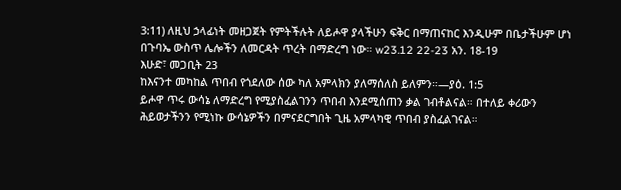3:11) ለዚህ ኃላፊነት መዘጋጀት የምትችሉት ለይሖዋ ያላችሁን ፍቅር በማጠናከር እንዲሁም በቤታችሁም ሆነ በጉባኤ ውስጥ ሌሎችን ለመርዳት ጥረት በማድረግ ነው። w23.12 22-23 አን. 18-19
እሁድ፣ መጋቢት 23
ከእናንተ መካከል ጥበብ የጎደለው ሰው ካለ አምላክን ያለማሰለስ ይለምን።—ያዕ. 1:5
ይሖዋ ጥሩ ውሳኔ ለማድረግ የሚያስፈልገንን ጥበብ እንደሚሰጠን ቃል ገብቶልናል። በተለይ ቀሪውን ሕይወታችንን የሚነኩ ውሳኔዎችን በምናደርግበት ጊዜ አምላካዊ ጥበብ ያስፈልገናል።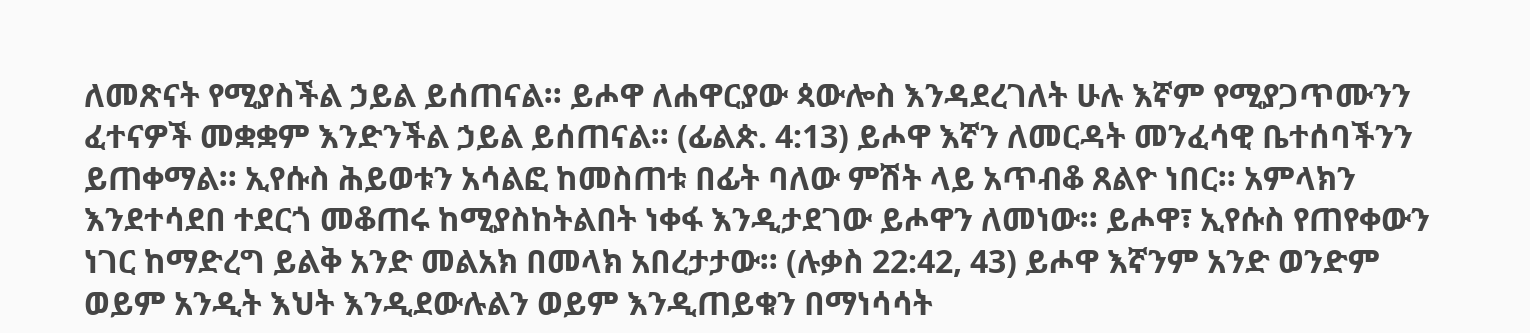ለመጽናት የሚያስችል ኃይል ይሰጠናል። ይሖዋ ለሐዋርያው ጳውሎስ እንዳደረገለት ሁሉ እኛም የሚያጋጥሙንን ፈተናዎች መቋቋም እንድንችል ኃይል ይሰጠናል። (ፊልጵ. 4:13) ይሖዋ እኛን ለመርዳት መንፈሳዊ ቤተሰባችንን ይጠቀማል። ኢየሱስ ሕይወቱን አሳልፎ ከመስጠቱ በፊት ባለው ምሽት ላይ አጥብቆ ጸልዮ ነበር። አምላክን እንደተሳደበ ተደርጎ መቆጠሩ ከሚያስከትልበት ነቀፋ እንዲታደገው ይሖዋን ለመነው። ይሖዋ፣ ኢየሱስ የጠየቀውን ነገር ከማድረግ ይልቅ አንድ መልአክ በመላክ አበረታታው። (ሉቃስ 22:42, 43) ይሖዋ እኛንም አንድ ወንድም ወይም አንዲት እህት እንዲደውሉልን ወይም እንዲጠይቁን በማነሳሳት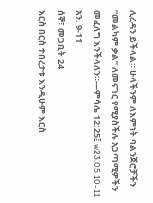ሊረዳን ይችላል። ሁላችንም ለእምነት ባልንጀሮቻችን “መልካም ቃል” ለመናገር የሚያስችሉ አጋጣሚዎችን መፈለግ እንችላለን።—ምሳሌ 12:25፤ w23.05 10-11 አን. 9-11
ሰኞ፣ መጋቢት 24
እርስ በርስ ተበረታቱ እንዲሁም እርስ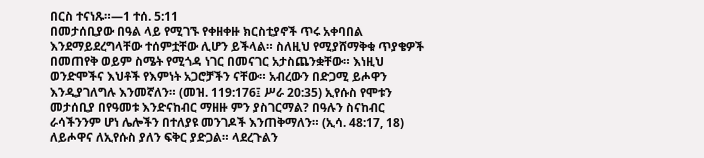በርስ ተናነጹ።—1 ተሰ. 5:11
በመታሰቢያው በዓል ላይ የሚገኙ የቀዘቀዙ ክርስቲያኖች ጥሩ አቀባበል እንደማይደረግላቸው ተሰምቷቸው ሊሆን ይችላል። ስለዚህ የሚያሸማቅቁ ጥያቄዎች በመጠየቅ ወይም ስሜት የሚጎዳ ነገር በመናገር አታስጨንቋቸው። እነዚህ ወንድሞችና እህቶች የእምነት አጋሮቻችን ናቸው። አብረውን በድጋሚ ይሖዋን እንዲያገለግሉ እንመኛለን። (መዝ. 119:176፤ ሥራ 20:35) ኢየሱስ የሞቱን መታሰቢያ በየዓመቱ እንድናከብር ማዘዙ ምን ያስገርማል? በዓሉን ስናከብር ራሳችንንም ሆነ ሌሎችን በተለያዩ መንገዶች እንጠቅማለን። (ኢሳ. 48:17, 18) ለይሖዋና ለኢየሱስ ያለን ፍቅር ያድጋል። ላደረጉልን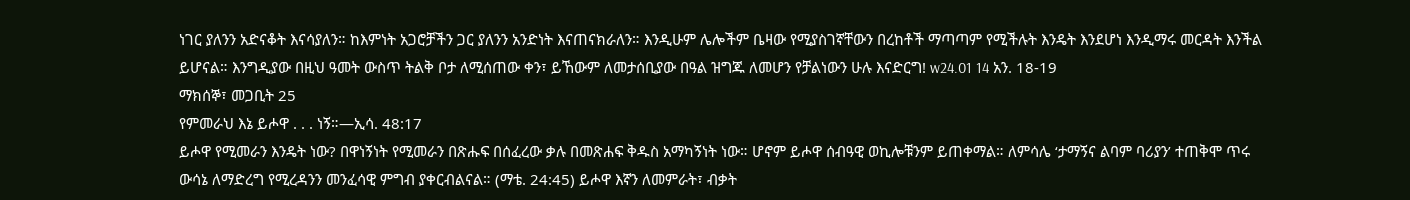ነገር ያለንን አድናቆት እናሳያለን። ከእምነት አጋሮቻችን ጋር ያለንን አንድነት እናጠናክራለን። እንዲሁም ሌሎችም ቤዛው የሚያስገኛቸውን በረከቶች ማጣጣም የሚችሉት እንዴት እንደሆነ እንዲማሩ መርዳት እንችል ይሆናል። እንግዲያው በዚህ ዓመት ውስጥ ትልቅ ቦታ ለሚሰጠው ቀን፣ ይኸውም ለመታሰቢያው በዓል ዝግጁ ለመሆን የቻልነውን ሁሉ እናድርግ! w24.01 14 አን. 18-19
ማክሰኞ፣ መጋቢት 25
የምመራህ እኔ ይሖዋ . . . ነኝ።—ኢሳ. 48:17
ይሖዋ የሚመራን እንዴት ነው? በዋነኝነት የሚመራን በጽሑፍ በሰፈረው ቃሉ በመጽሐፍ ቅዱስ አማካኝነት ነው። ሆኖም ይሖዋ ሰብዓዊ ወኪሎቹንም ይጠቀማል። ለምሳሌ ‘ታማኝና ልባም ባሪያን’ ተጠቅሞ ጥሩ ውሳኔ ለማድረግ የሚረዳንን መንፈሳዊ ምግብ ያቀርብልናል። (ማቴ. 24:45) ይሖዋ እኛን ለመምራት፣ ብቃት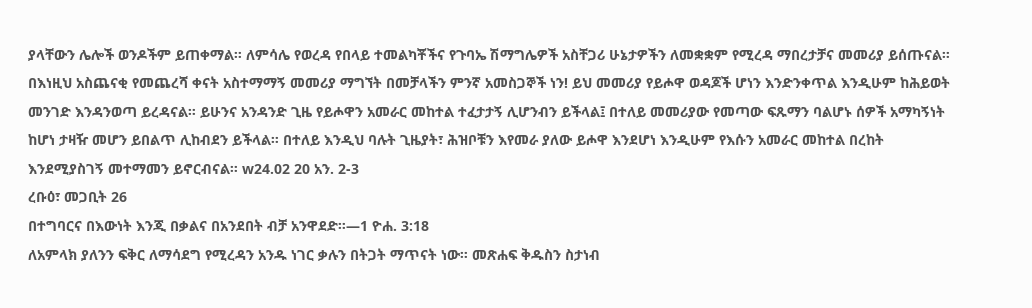ያላቸውን ሌሎች ወንዶችም ይጠቀማል። ለምሳሌ የወረዳ የበላይ ተመልካቾችና የጉባኤ ሽማግሌዎች አስቸጋሪ ሁኔታዎችን ለመቋቋም የሚረዳ ማበረታቻና መመሪያ ይሰጡናል። በእነዚህ አስጨናቂ የመጨረሻ ቀናት አስተማማኝ መመሪያ ማግኘት በመቻላችን ምንኛ አመስጋኞች ነን! ይህ መመሪያ የይሖዋ ወዳጆች ሆነን እንድንቀጥል እንዲሁም ከሕይወት መንገድ እንዳንወጣ ይረዳናል። ይሁንና አንዳንድ ጊዜ የይሖዋን አመራር መከተል ተፈታታኝ ሊሆንብን ይችላል፤ በተለይ መመሪያው የመጣው ፍጹማን ባልሆኑ ሰዎች አማካኝነት ከሆነ ታዛዥ መሆን ይበልጥ ሊከብደን ይችላል። በተለይ እንዲህ ባሉት ጊዜያት፣ ሕዝቦቹን እየመራ ያለው ይሖዋ እንደሆነ እንዲሁም የእሱን አመራር መከተል በረከት እንደሚያስገኝ መተማመን ይኖርብናል። w24.02 20 አን. 2-3
ረቡዕ፣ መጋቢት 26
በተግባርና በእውነት እንጂ በቃልና በአንደበት ብቻ አንዋደድ።—1 ዮሐ. 3:18
ለአምላክ ያለንን ፍቅር ለማሳደግ የሚረዳን አንዱ ነገር ቃሉን በትጋት ማጥናት ነው። መጽሐፍ ቅዱስን ስታነብ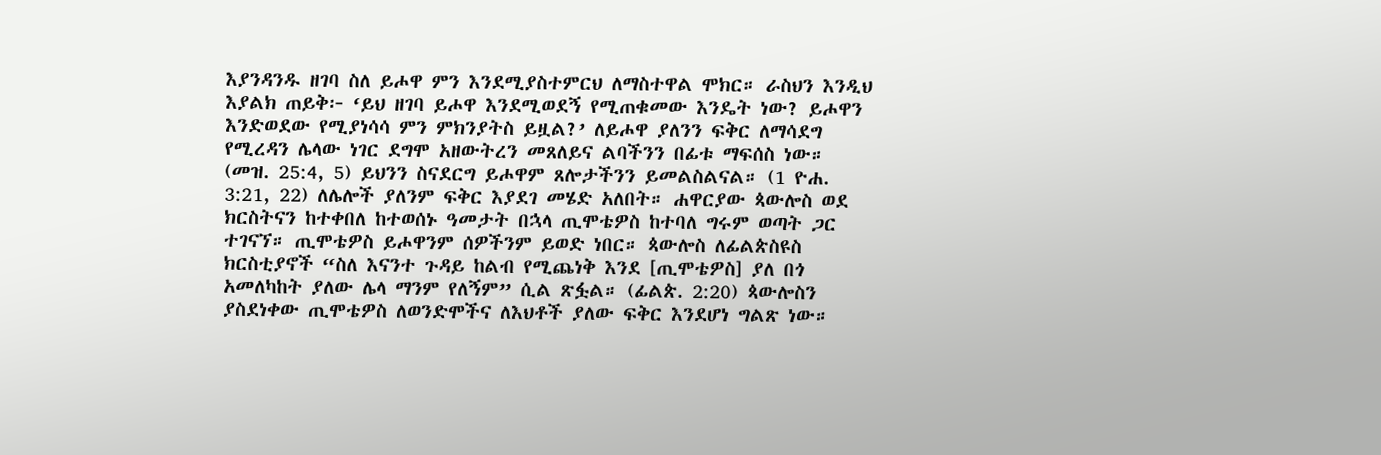እያንዳንዱ ዘገባ ስለ ይሖዋ ምን እንደሚያስተምርህ ለማስተዋል ሞክር። ራስህን እንዲህ እያልክ ጠይቅ፦ ‘ይህ ዘገባ ይሖዋ እንደሚወደኝ የሚጠቁመው እንዴት ነው? ይሖዋን እንድወደው የሚያነሳሳ ምን ምክንያትስ ይዟል?’ ለይሖዋ ያለንን ፍቅር ለማሳደግ የሚረዳን ሌላው ነገር ደግሞ አዘውትረን መጸለይና ልባችንን በፊቱ ማፍሰስ ነው። (መዝ. 25:4, 5) ይህንን ስናደርግ ይሖዋም ጸሎታችንን ይመልስልናል። (1 ዮሐ. 3:21, 22) ለሌሎች ያለንም ፍቅር እያደገ መሄድ አለበት። ሐዋርያው ጳውሎስ ወደ ክርስትናን ከተቀበለ ከተወሰኑ ዓመታት በኋላ ጢሞቴዎስ ከተባለ ግሩም ወጣት ጋር ተገናኘ። ጢሞቴዎስ ይሖዋንም ሰዎችንም ይወድ ነበር። ጳውሎስ ለፊልጵስዩስ ክርስቲያኖች “ስለ እናንተ ጉዳይ ከልብ የሚጨነቅ እንደ [ጢሞቴዎስ] ያለ በጎ አመለካከት ያለው ሌላ ማንም የለኝም” ሲል ጽፏል። (ፊልጵ. 2:20) ጳውሎስን ያስደነቀው ጢሞቴዎስ ለወንድሞችና ለእህቶች ያለው ፍቅር እንደሆነ ግልጽ ነው።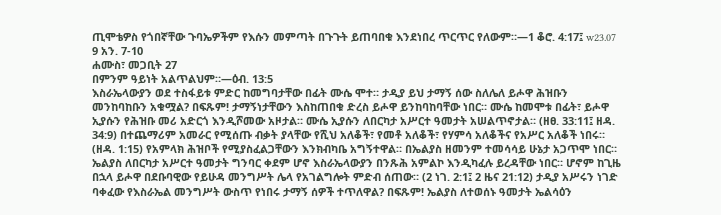ጢሞቴዎስ የጎበኛቸው ጉባኤዎችም የእሱን መምጣት በጉጉት ይጠባበቁ እንደነበረ ጥርጥር የለውም።—1 ቆሮ. 4:17፤ w23.07 9 አን. 7-10
ሐሙስ፣ መጋቢት 27
በምንም ዓይነት አልጥልህም።—ዕብ. 13:5
እስራኤላውያን ወደ ተስፋይቱ ምድር ከመግባታቸው በፊት ሙሴ ሞተ። ታዲያ ይህ ታማኝ ሰው ስለሌለ ይሖዋ ሕዝቡን መንከባከቡን አቁሟል? በፍጹም! ታማኝነታቸውን እስከጠበቁ ድረስ ይሖዋ ይንከባከባቸው ነበር። ሙሴ ከመሞቱ በፊት፣ ይሖዋ ኢያሱን የሕዝቡ መሪ አድርጎ እንዲሾመው አዞታል። ሙሴ ኢያሱን ለበርካታ አሥርተ ዓመታት አሠልጥኖታል። (ዘፀ. 33:11፤ ዘዳ. 34:9) በተጨማሪም አመራር የሚሰጡ ብቃት ያላቸው የሺህ አለቆች፣ የመቶ አለቆች፣ የሃምሳ አለቆችና የአሥር አለቆች ነበሩ። (ዘዳ. 1:15) የአምላክ ሕዝቦች የሚያስፈልጋቸውን እንክብካቤ አግኝተዋል። በኤልያስ ዘመንም ተመሳሳይ ሁኔታ አጋጥሞ ነበር። ኤልያስ ለበርካታ አሥርተ ዓመታት ግንባር ቀደም ሆኖ እስራኤላውያን በንጹሕ አምልኮ እንዲካፈሉ ይረዳቸው ነበር። ሆኖም ከጊዜ በኋላ ይሖዋ በደቡባዊው የይሁዳ መንግሥት ሌላ የአገልግሎት ምድብ ሰጠው። (2 ነገ. 2:1፤ 2 ዜና 21:12) ታዲያ አሥሩን ነገድ ባቀፈው የእስራኤል መንግሥት ውስጥ የነበሩ ታማኝ ሰዎች ተጥለዋል? በፍጹም! ኤልያስ ለተወሰኑ ዓመታት ኤልሳዕን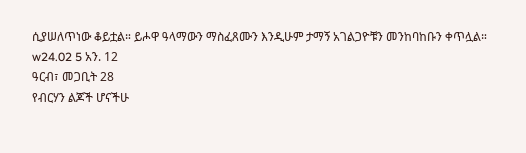ሲያሠለጥነው ቆይቷል። ይሖዋ ዓላማውን ማስፈጸሙን እንዲሁም ታማኝ አገልጋዮቹን መንከባከቡን ቀጥሏል። w24.02 5 አን. 12
ዓርብ፣ መጋቢት 28
የብርሃን ልጆች ሆናችሁ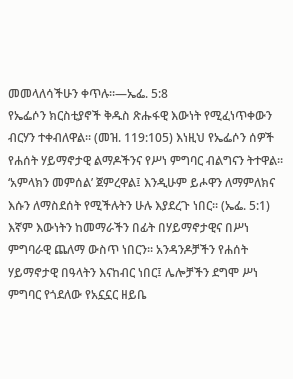መመላለሳችሁን ቀጥሉ።—ኤፌ. 5:8
የኤፌሶን ክርስቲያኖች ቅዱስ ጽሑፋዊ እውነት የሚፈነጥቀውን ብርሃን ተቀብለዋል። (መዝ. 119:105) እነዚህ የኤፌሶን ሰዎች የሐሰት ሃይማኖታዊ ልማዶችንና የሥነ ምግባር ብልግናን ትተዋል። ‘አምላክን መምሰል’ ጀምረዋል፤ እንዲሁም ይሖዋን ለማምለክና እሱን ለማስደሰት የሚችሉትን ሁሉ እያደረጉ ነበር። (ኤፌ. 5:1) እኛም እውነትን ከመማራችን በፊት በሃይማኖታዊና በሥነ ምግባራዊ ጨለማ ውስጥ ነበርን። አንዳንዶቻችን የሐሰት ሃይማኖታዊ በዓላትን እናከብር ነበር፤ ሌሎቻችን ደግሞ ሥነ ምግባር የጎደለው የአኗኗር ዘይቤ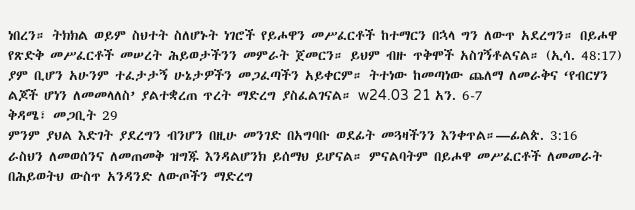ነበረን። ትክክል ወይም ስህተት ስለሆኑት ነገሮች የይሖዋን መሥፈርቶች ከተማርን በኋላ ግን ለውጥ አደረግን። በይሖዋ የጽድቅ መሥፈርቶች መሠረት ሕይወታችንን መምራት ጀመርን። ይህም ብዙ ጥቅሞች አስገኝቶልናል። (ኢሳ. 48:17) ያም ቢሆን አሁንም ተፈታታኝ ሁኔታዎችን መጋፈጣችን አይቀርም። ትተነው ከመጣነው ጨለማ ለመራቅና ‘የብርሃን ልጆች ሆነን ለመመላለስ’ ያልተቋረጠ ጥረት ማድረግ ያስፈልገናል። w24.03 21 አን. 6-7
ቅዳሜ፣ መጋቢት 29
ምንም ያህል እድገት ያደረግን ብንሆን በዚሁ መንገድ በአግባቡ ወደፊት መጓዛችንን እንቀጥል።—ፊልጵ. 3:16
ራስህን ለመወሰንና ለመጠመቅ ዝግጁ እንዳልሆንክ ይሰማህ ይሆናል። ምናልባትም በይሖዋ መሥፈርቶች ለመመራት በሕይወትህ ውስጥ አንዳንድ ለውጦችን ማድረግ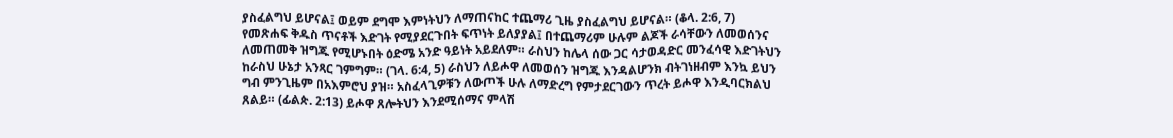ያስፈልግህ ይሆናል፤ ወይም ደግሞ እምነትህን ለማጠናከር ተጨማሪ ጊዜ ያስፈልግህ ይሆናል። (ቆላ. 2:6, 7) የመጽሐፍ ቅዱስ ጥናቶች እድገት የሚያደርጉበት ፍጥነት ይለያያል፤ በተጨማሪም ሁሉም ልጆች ራሳቸውን ለመወሰንና ለመጠመቅ ዝግጁ የሚሆኑበት ዕድሜ አንድ ዓይነት አይደለም። ራስህን ከሌላ ሰው ጋር ሳታወዳድር መንፈሳዊ እድገትህን ከራስህ ሁኔታ አንጻር ገምግም። (ገላ. 6:4, 5) ራስህን ለይሖዋ ለመወሰን ዝግጁ እንዳልሆንክ ብትገነዘብም እንኳ ይህን ግብ ምንጊዜም በአእምሮህ ያዝ። አስፈላጊዎቹን ለውጦች ሁሉ ለማድረግ የምታደርገውን ጥረት ይሖዋ እንዲባርክልህ ጸልይ። (ፊልጵ. 2:13) ይሖዋ ጸሎትህን እንደሚሰማና ምላሽ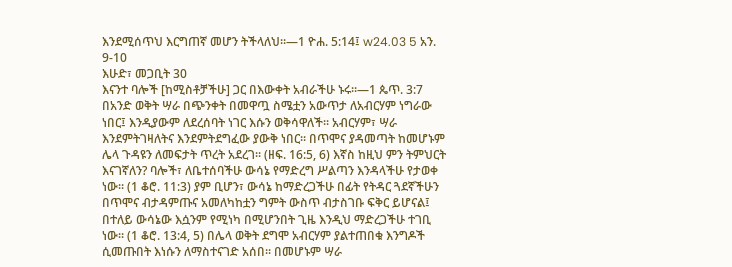እንደሚሰጥህ እርግጠኛ መሆን ትችላለህ።—1 ዮሐ. 5:14፤ w24.03 5 አን. 9-10
እሁድ፣ መጋቢት 30
እናንተ ባሎች [ከሚስቶቻችሁ] ጋር በእውቀት አብራችሁ ኑሩ።—1 ጴጥ. 3:7
በአንድ ወቅት ሣራ በጭንቀት በመዋጧ ስሜቷን አውጥታ ለአብርሃም ነግራው ነበር፤ እንዲያውም ለደረሰባት ነገር እሱን ወቅሳዋለች። አብርሃም፣ ሣራ እንደምትገዛለትና እንደምትደግፈው ያውቅ ነበር። በጥሞና ያዳመጣት ከመሆኑም ሌላ ጉዳዩን ለመፍታት ጥረት አደረገ። (ዘፍ. 16:5, 6) እኛስ ከዚህ ምን ትምህርት እናገኛለን? ባሎች፣ ለቤተሰባችሁ ውሳኔ የማድረግ ሥልጣን እንዳላችሁ የታወቀ ነው። (1 ቆሮ. 11:3) ያም ቢሆን፣ ውሳኔ ከማድረጋችሁ በፊት የትዳር ጓደኛችሁን በጥሞና ብታዳምጡና አመለካከቷን ግምት ውስጥ ብታስገቡ ፍቅር ይሆናል፤ በተለይ ውሳኔው እሷንም የሚነካ በሚሆንበት ጊዜ እንዲህ ማድረጋችሁ ተገቢ ነው። (1 ቆሮ. 13:4, 5) በሌላ ወቅት ደግሞ አብርሃም ያልተጠበቁ እንግዶች ሲመጡበት እነሱን ለማስተናገድ አሰበ። በመሆኑም ሣራ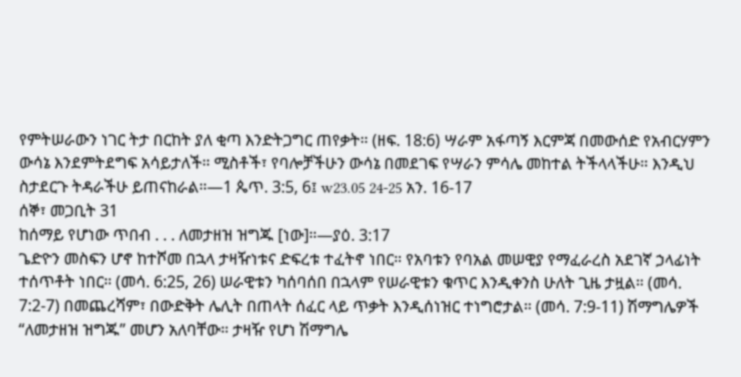የምትሠራውን ነገር ትታ በርከት ያለ ቂጣ እንድትጋግር ጠየቃት። (ዘፍ. 18:6) ሣራም አፋጣኝ እርምጃ በመውሰድ የአብርሃምን ውሳኔ እንደምትደግፍ አሳይታለች። ሚስቶች፣ የባሎቻችሁን ውሳኔ በመደገፍ የሣራን ምሳሌ መከተል ትችላላችሁ። እንዲህ ስታደርጉ ትዳራችሁ ይጠናከራል።—1 ጴጥ. 3:5, 6፤ w23.05 24-25 አን. 16-17
ሰኞ፣ መጋቢት 31
ከሰማይ የሆነው ጥበብ . . . ለመታዘዝ ዝግጁ [ነው]።—ያዕ. 3:17
ጌድዮን መስፍን ሆኖ ከተሾመ በኋላ ታዛዥነቱና ድፍረቱ ተፈትኖ ነበር። የአባቱን የባአል መሠዊያ የማፈራረስ አደገኛ ኃላፊነት ተሰጥቶት ነበር። (መሳ. 6:25, 26) ሠራዊቱን ካሰባሰበ በኋላም የሠራዊቱን ቁጥር እንዲቀንስ ሁለት ጊዜ ታዟል። (መሳ. 7:2-7) በመጨረሻም፣ በውድቅት ሌሊት በጠላት ሰፈር ላይ ጥቃት እንዲሰነዝር ተነግሮታል። (መሳ. 7:9-11) ሽማግሌዎች “ለመታዘዝ ዝግጁ” መሆን አለባቸው። ታዛዥ የሆነ ሽማግሌ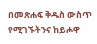በመጽሐፍ ቅዱስ ውስጥ የሚገኙትንና ከይሖዋ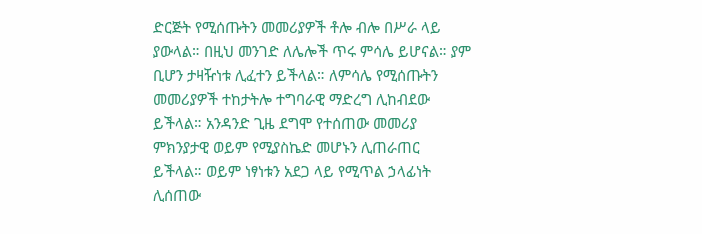ድርጅት የሚሰጡትን መመሪያዎች ቶሎ ብሎ በሥራ ላይ ያውላል። በዚህ መንገድ ለሌሎች ጥሩ ምሳሌ ይሆናል። ያም ቢሆን ታዛዥነቱ ሊፈተን ይችላል። ለምሳሌ የሚሰጡትን መመሪያዎች ተከታትሎ ተግባራዊ ማድረግ ሊከብደው ይችላል። አንዳንድ ጊዜ ደግሞ የተሰጠው መመሪያ ምክንያታዊ ወይም የሚያስኬድ መሆኑን ሊጠራጠር ይችላል። ወይም ነፃነቱን አደጋ ላይ የሚጥል ኃላፊነት ሊሰጠው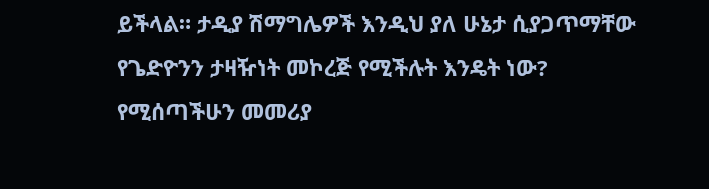ይችላል። ታዲያ ሽማግሌዎች እንዲህ ያለ ሁኔታ ሲያጋጥማቸው የጌድዮንን ታዛዥነት መኮረጅ የሚችሉት እንዴት ነው? የሚሰጣችሁን መመሪያ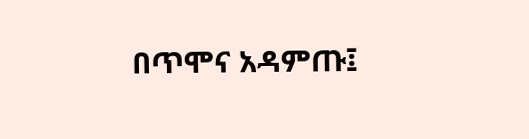በጥሞና አዳምጡ፤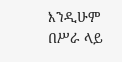እንዲሁም በሥራ ላይ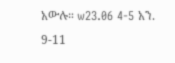አውሉ። w23.06 4-5 አን. 9-11